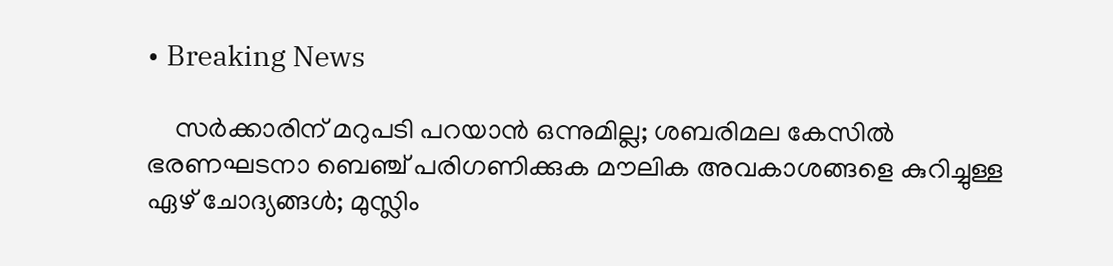• Breaking News

    സര്‍ക്കാരിന് മറുപടി പറയാന്‍ ഒന്നുമില്ല; ശബരിമല കേസില്‍ ഭരണഘടനാ ബെഞ്ച് പരിഗണിക്കുക മൗലിക അവകാശങ്ങളെ കുറിച്ചുള്ള ഏഴ് ചോദ്യങ്ങള്‍; മുസ്ലിം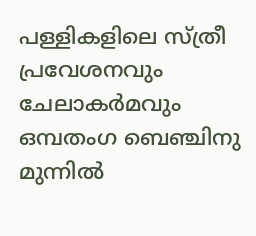പള്ളികളിലെ സ്ത്രീ പ്രവേശനവും ചേലാകര്‍മവും ഒമ്പതംഗ ബെഞ്ചിനു മുന്നില്‍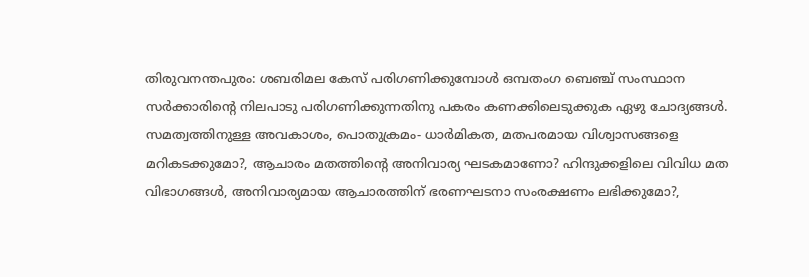തിരുവനന്തപുരം: ശബരിമല കേസ് പരിഗണിക്കുമ്പോള്‍ ഒമ്പതംഗ ബെഞ്ച് സംസ്ഥാന സര്‍ക്കാരിന്റെ നിലപാടു പരിഗണിക്കുന്നതിനു പകരം കണക്കിലെടുക്കുക ഏഴു ചോദ്യങ്ങള്‍. സമത്വത്തിനുള്ള അവകാശം, പൊതുക്രമം- ധാര്‍മികത, മതപരമായ വിശ്വാസങ്ങളെ മറികടക്കുമോ?, ആചാരം മതത്തിന്റെ അനിവാര്യ ഘടകമാണോ? ഹിന്ദുക്കളിലെ വിവിധ മത വിഭാഗങ്ങള്‍, അനിവാര്യമായ ആചാരത്തിന് ഭരണഘടനാ സംരക്ഷണം ലഭിക്കുമോ?,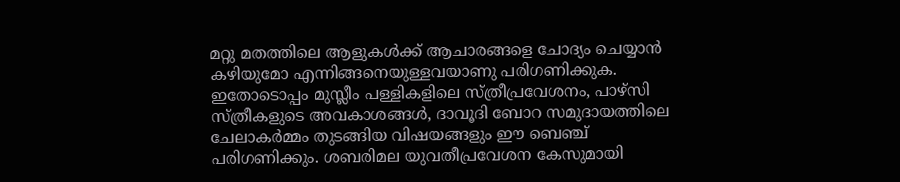മറ്റു മതത്തിലെ ആളുകള്‍ക്ക് ആചാരങ്ങളെ ചോദ്യം ചെയ്യാന്‍ കഴിയുമോ എന്നിങ്ങനെയുള്ളവയാണു പരിഗണിക്കുക. ഇതോടൊപ്പം മുസ്ലീം പള്ളികളിലെ സ്ത്രീപ്രവേശനം, പാഴ്‌സി സ്ത്രീകളുടെ അവകാശങ്ങള്‍, ദാവൂദി ബോറ സമുദായത്തിലെ ചേലാകര്‍മ്മം തുടങ്ങിയ വിഷയങ്ങളും ഈ ബെഞ്ച് പരിഗണിക്കും. ശബരിമല യുവതീപ്രവേശന കേസുമായി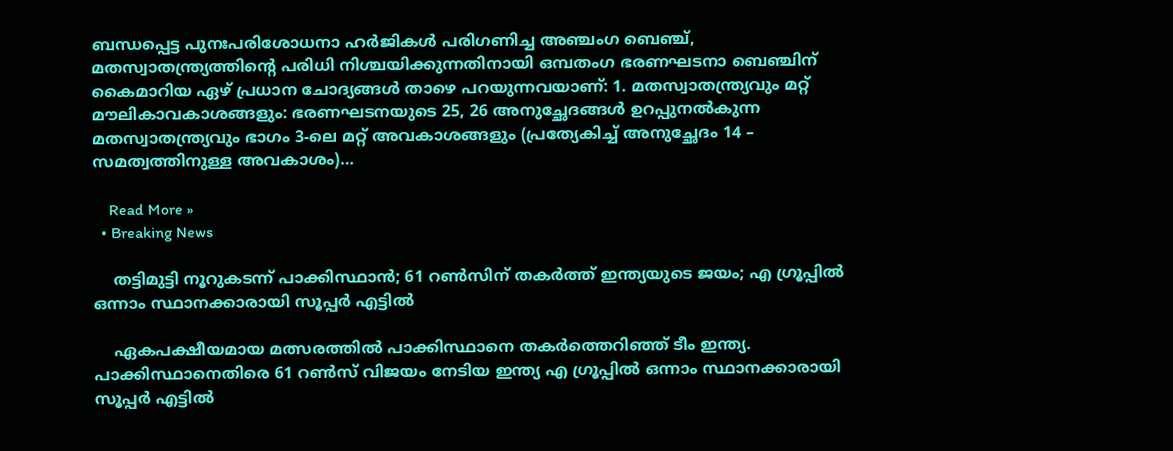ബന്ധപ്പെട്ട പുനഃപരിശോധനാ ഹര്‍ജികള്‍ പരിഗണിച്ച അഞ്ചംഗ ബെഞ്ച്, മതസ്വാതന്ത്ര്യത്തിന്റെ പരിധി നിശ്ചയിക്കുന്നതിനായി ഒമ്പതംഗ ഭരണഘടനാ ബെഞ്ചിന് കൈമാറിയ ഏഴ് പ്രധാന ചോദ്യങ്ങള്‍ താഴെ പറയുന്നവയാണ്: 1. മതസ്വാതന്ത്ര്യവും മറ്റ് മൗലികാവകാശങ്ങളും: ഭരണഘടനയുടെ 25, 26 അനുച്ഛേദങ്ങള്‍ ഉറപ്പുനല്‍കുന്ന മതസ്വാതന്ത്ര്യവും ഭാഗം 3-ലെ മറ്റ് അവകാശങ്ങളും (പ്രത്യേകിച്ച് അനുച്ഛേദം 14 – സമത്വത്തിനുള്ള അവകാശം)…

    Read More »
  • Breaking News

    തട്ടിമുട്ടി നൂറുകടന്ന് പാക്കിസ്ഥാന്‍; 61 റണ്‍സിന് തകര്‍ത്ത് ഇന്ത്യയുടെ ജയം; എ ഗ്രൂപ്പില്‍ ഒന്നാം സ്ഥാനക്കാരായി സൂപ്പര്‍ എട്ടില്‍

    ഏകപക്ഷീയമായ മത്സരത്തില്‍ പാക്കിസ്ഥാനെ തകര്‍ത്തെറിഞ്ഞ് ടീം ഇന്ത്യ. പാക്കിസ്ഥാനെതിരെ 61 റണ്‍സ് വിജയം നേടിയ ഇന്ത്യ എ ഗ്രൂപ്പില്‍ ഒന്നാം സ്ഥാനക്കാരായി സൂപ്പര്‍ എട്ടില്‍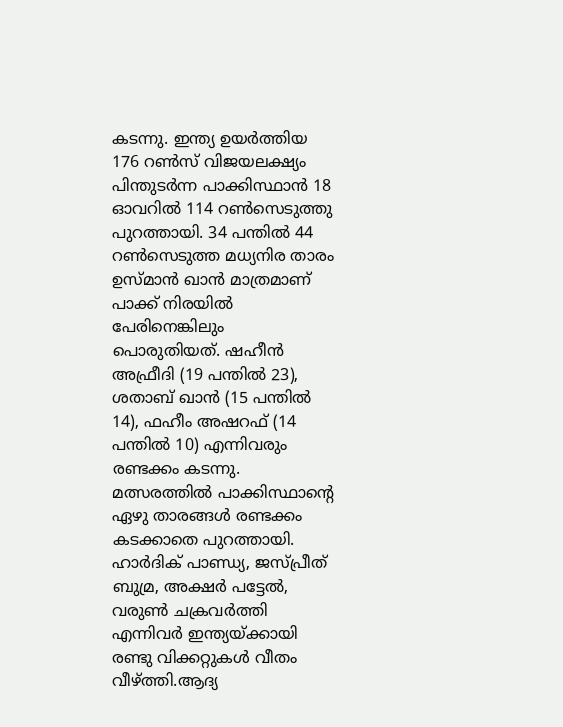കടന്നു. ഇന്ത്യ ഉയര്‍ത്തിയ 176 റണ്‍സ് വിജയലക്ഷ്യം പിന്തുടര്‍ന്ന പാക്കിസ്ഥാന്‍ 18 ഓവറില്‍ 114 റണ്‍സെടുത്തു പുറത്തായി. 34 പന്തില്‍ 44 റണ്‍സെടുത്ത മധ്യനിര താരം ഉസ്മാന്‍ ഖാന്‍ മാത്രമാണ് പാക്ക് നിരയില്‍ പേരിനെങ്കിലും പൊരുതിയത്. ഷഹീന്‍ അഫ്രീദി (19 പന്തില്‍ 23), ശതാബ് ഖാന്‍ (15 പന്തില്‍ 14), ഫഹീം അഷറഫ് (14 പന്തില്‍ 10) എന്നിവരും രണ്ടക്കം കടന്നു. മത്സരത്തില്‍ പാക്കിസ്ഥാന്റെ ഏഴു താരങ്ങള്‍ രണ്ടക്കം കടക്കാതെ പുറത്തായി. ഹാര്‍ദിക് പാണ്ഡ്യ, ജസ്പ്രീത് ബുമ്ര, അക്ഷര്‍ പട്ടേല്‍, വരുണ്‍ ചക്രവര്‍ത്തി എന്നിവര്‍ ഇന്ത്യയ്ക്കായി രണ്ടു വിക്കറ്റുകള്‍ വീതം വീഴ്ത്തി.ആദ്യ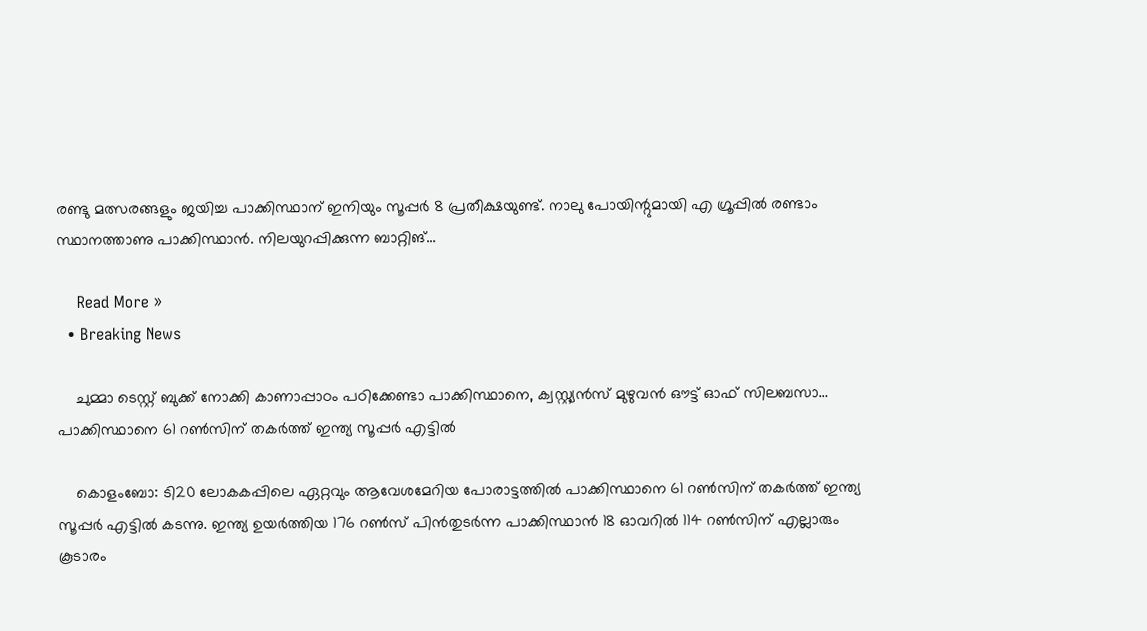രണ്ടു മത്സരങ്ങളും ജയിച്ച പാക്കിസ്ഥാന് ഇനിയും സൂപ്പര്‍ 8 പ്രതീക്ഷയുണ്ട്. നാലു പോയിന്റുമായി എ ഗ്രൂപ്പില്‍ രണ്ടാം സ്ഥാനത്താണു പാക്കിസ്ഥാന്‍. നിലയുറപ്പിക്കുന്ന ബാറ്റിങ്…

    Read More »
  • Breaking News

    ചുമ്മാ ടെസ്റ്റ് ബുക്ക് നോക്കി കാണാപ്പാഠം പഠിക്കേണ്ടാ പാക്കിസ്ഥാനെ, ക്വസ്റ്റ്യൻസ് മുഴുവൻ ഔട്ട് ഓഫ് സിലബസാ… പാക്കിസ്ഥാനെ 61 റൺസിന് തകർത്ത് ഇന്ത്യ സൂപ്പർ എട്ടിൽ

    കൊളംബോ: ടി20 ലോകകപ്പിലെ ഏറ്റവും ആവേശമേറിയ പോരാട്ടത്തിൽ പാക്കിസ്ഥാനെ 61 റൺസിന് തകർത്ത് ഇന്ത്യ സൂപ്പർ എട്ടിൽ കടന്നു. ഇന്ത്യ ഉയർത്തിയ 176 റൺസ് പിൻതുടർന്ന പാക്കിസ്ഥാൻ 18 ഓവറിൽ 114 റൺസിന് എല്ലാരും കൂടാരം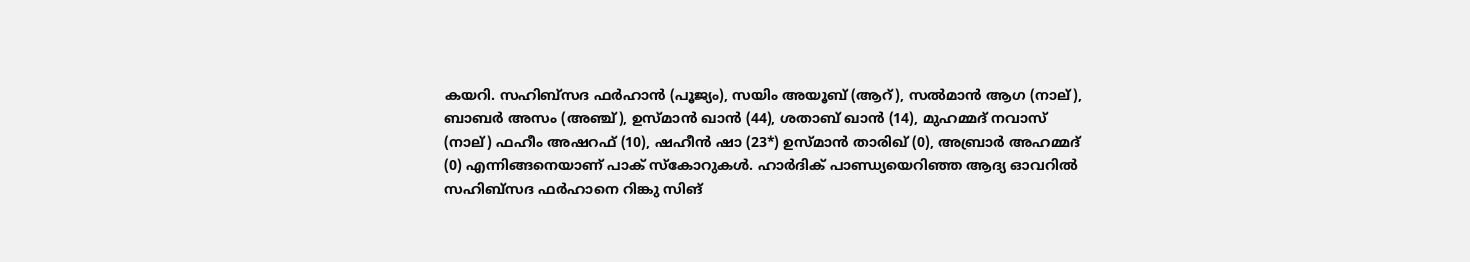കയറി. സഹിബ്സദ ഫർഹാൻ (പൂജ്യം), സയിം അയൂബ് (ആറ്), സൽമാൻ ആഗ (നാല്), ബാബർ അസം (അഞ്ച്), ഉസ്മാൻ ഖാൻ (44), ശതാബ് ഖാൻ (14), മുഹമ്മദ് നവാസ് (നാല്) ഫഹീം അഷറഫ് (10), ഷഹീൻ ഷാ (23*) ഉസ്മാൻ താരിഖ് (0), അബ്രാർ അഹമ്മദ് (0) എന്നിങ്ങനെയാണ് പാക് സ്കോറുകൾ. ഹാർദിക് പാണ്ഡ്യയെറിഞ്ഞ ആദ്യ ഓവറിൽ സഹിബ്സദ ഫർഹാനെ റിങ്കു സിങ്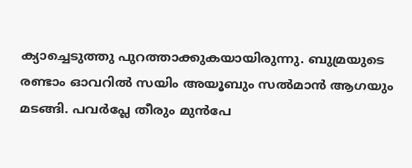ക്യാച്ചെടുത്തു പുറത്താക്കുകയായിരുന്നു. ബുമ്രയുടെ രണ്ടാം ഓവറിൽ സയിം അയൂബും സൽമാൻ ആഗയും മടങ്ങി. പവർപ്ലേ തീരും മുൻപേ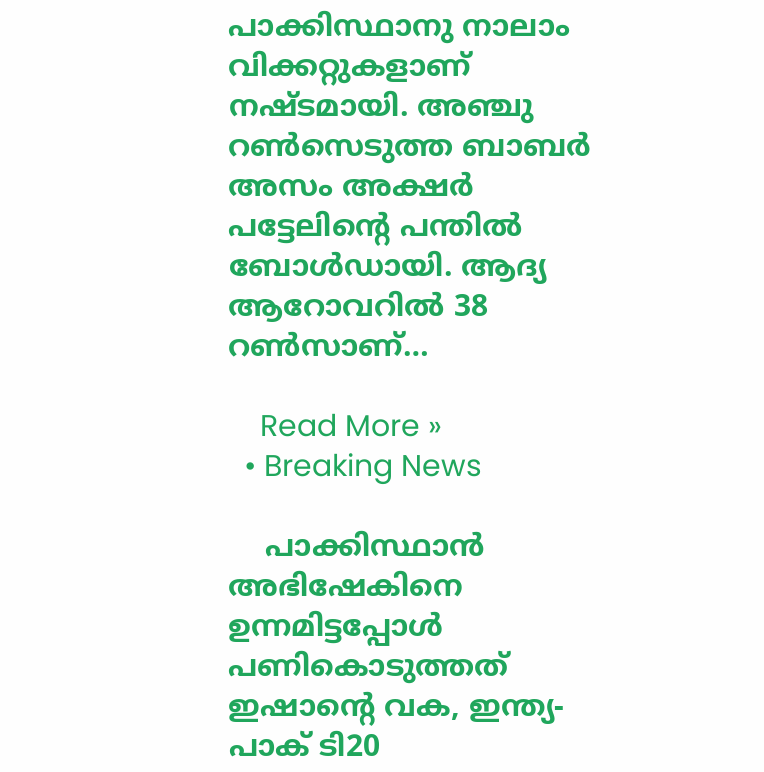പാക്കിസ്ഥാനു നാലാം വിക്കറ്റുകളാണ് നഷ്ടമായി. അഞ്ചു റൺസെടുത്ത ബാബർ അസം അക്ഷർ പട്ടേലിന്റെ പന്തിൽ ബോൾഡായി. ആദ്യ ആറോവറിൽ 38 റൺസാണ്…

    Read More »
  • Breaking News

    പാക്കിസ്ഥാൻ അഭിഷേകിനെ ഉന്നമിട്ടപ്പോൾ പണികൊടുത്തത് ഇഷാന്റെ വക, ഇന്ത്യ- പാക് ടി20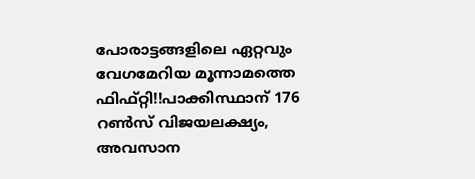പോരാട്ടങ്ങളിലെ ഏറ്റവും വേഗമേറിയ മൂന്നാമത്തെ ഫിഫ്റ്റി!!പാക്കിസ്ഥാന് 176 റൺസ് വിജയലക്ഷ്യം, അവസാന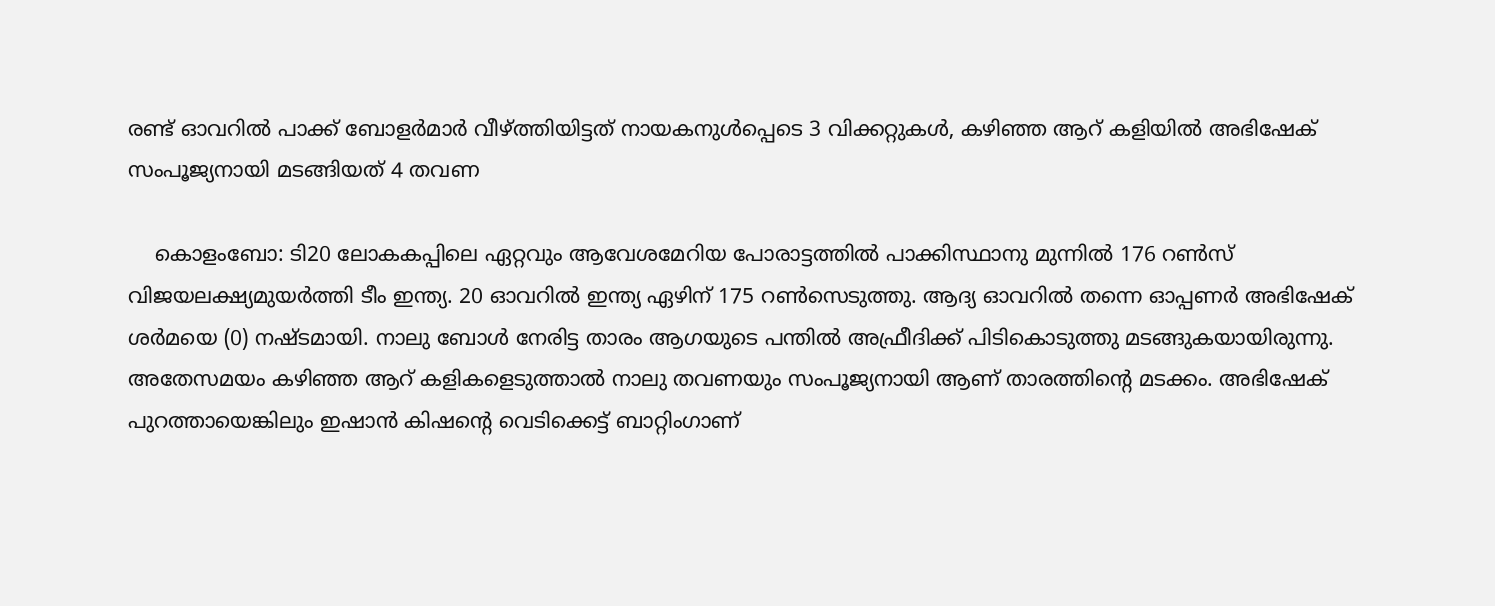രണ്ട് ഓവറിൽ പാക്ക് ബോളർമാർ വീഴ്ത്തിയിട്ടത് നായകനുൾപ്പെടെ 3 വിക്കറ്റുകൾ, കഴിഞ്ഞ ആറ് കളിയിൽ അഭിഷേക് സംപൂജ്യനായി മടങ്ങിയത് 4 തവണ

    കൊളംബോ: ടി20 ലോകകപ്പിലെ ഏറ്റവും ആവേശമേറിയ പോരാട്ടത്തിൽ പാക്കിസ്ഥാനു മുന്നിൽ 176 റൺസ് വിജയലക്ഷ്യമുയർത്തി ടീം ഇന്ത്യ. 20 ഓവറിൽ ഇന്ത്യ ഏഴിന് 175 റൺസെടുത്തു. ആദ്യ ഓവറിൽ തന്നെ ഓപ്പണർ അഭിഷേക് ശർമയെ (0) നഷ്ടമായി. നാലു ബോൾ നേരിട്ട താരം ആഗയുടെ പന്തിൽ അഫ്രീദിക്ക് പിടികൊടുത്തു മടങ്ങുകയായിരുന്നു. അതേസമയം കഴിഞ്ഞ ആറ് കളികളെടുത്താൽ നാലു തവണയും സംപൂജ്യനായി ആണ് താരത്തിന്റെ മടക്കം. അഭിഷേക് പുറത്തായെങ്കിലും ഇഷാൻ കിഷന്റെ വെടിക്കെട്ട് ബാറ്റിംഗാണ്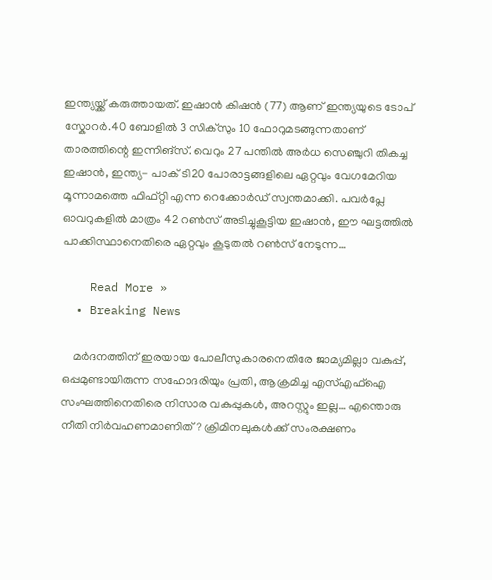ഇന്ത്യയ്ക്ക് കരുത്തായത്. ഇഷാൻ കിഷൻ (77) ആണ് ഇന്ത്യയുടെ ടോപ് സ്കോറർ.40 ബോളിൽ 3 സിക്സും 10 ഫോറുമടങ്ങുന്നതാണ് താരത്തിന്റെ ഇന്നിങ്സ്. വെറും 27 പന്തിൽ അർധ സെഞ്ചുറി തികച്ച ഇഷാൻ, ഇന്ത്യ- പാക് ടി20 പോരാട്ടങ്ങളിലെ ഏറ്റവും വേഗമേറിയ മൂന്നാമത്തെ ഫിഫ്റ്റി എന്ന റെക്കോർഡ് സ്വന്തമാക്കി. പവർപ്ലേ ഓവറുകളിൽ മാത്രം 42 റൺസ് അടിച്ചുകൂട്ടിയ ഇഷാൻ, ഈ ഘട്ടത്തിൽ പാക്കിസ്ഥാനെതിരെ ഏറ്റവും കൂടുതൽ റൺസ് നേടുന്ന…

    Read More »
  • Breaking News

    മർദനത്തിന് ഇരയായ പോലീസുകാരനെതിരേ ജാമ്യമില്ലാ വകുപ്പ്, ഒപ്പമുണ്ടായിരുന്ന സഹോദരിയും പ്രതി, ആക്രമിച്ച എസ്എഫ്ഐ സംഘത്തിനെതിരെ നിസാര വകുപ്പുകൾ, അറസ്റ്റും ഇല്ല… എന്തൊരു നീതി നിർവഹണമാണിത്? ക്രിമിനലുകൾക്ക് സംരക്ഷണം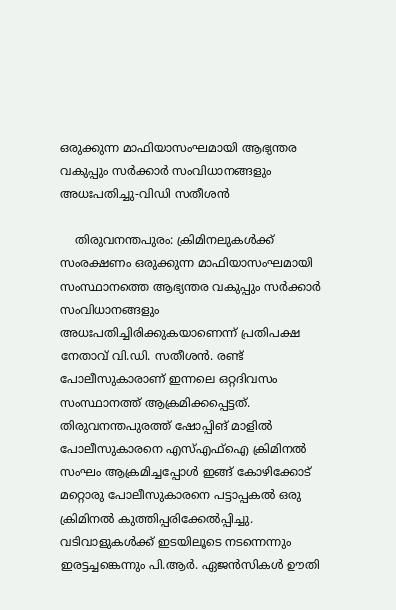ഒരുക്കുന്ന മാഫിയാസംഘമായി ആഭ്യന്തര വകുപ്പും സർക്കാർ സംവിധാനങ്ങളും അധഃപതിച്ചു-വിഡി സതീശൻ

    തിരുവനന്തപുരം: ക്രിമിനലുകൾക്ക് സംരക്ഷണം ഒരുക്കുന്ന മാഫിയാസംഘമായി സംസ്ഥാനത്തെ ആഭ്യന്തര വകുപ്പും സർക്കാർ സംവിധാനങ്ങളും അധഃപതിച്ചിരിക്കുകയാണെന്ന് പ്രതിപക്ഷ നേതാവ് വി.ഡി. സതീശൻ. രണ്ട് പോലീസുകാരാണ് ഇന്നലെ ഒറ്റദിവസം സംസ്ഥാനത്ത് ആക്രമിക്കപ്പെട്ടത്. തിരുവനന്തപുരത്ത് ഷോപ്പിങ് മാളിൽ പോലീസുകാരനെ എസ്എഫ്ഐ ക്രിമിനൽ സംഘം ആക്രമിച്ചപ്പോൾ ഇങ്ങ് കോഴിക്കോട് മറ്റൊരു പോലീസുകാരനെ പട്ടാപ്പകൽ ഒരു ക്രിമിനൽ കുത്തിപ്പരിക്കേൽപ്പിച്ചു. വടിവാളുകൾക്ക് ഇടയിലൂടെ നടന്നെന്നും ഇരട്ടച്ചങ്കെന്നും പി.ആർ. ഏജൻസികൾ ഊതി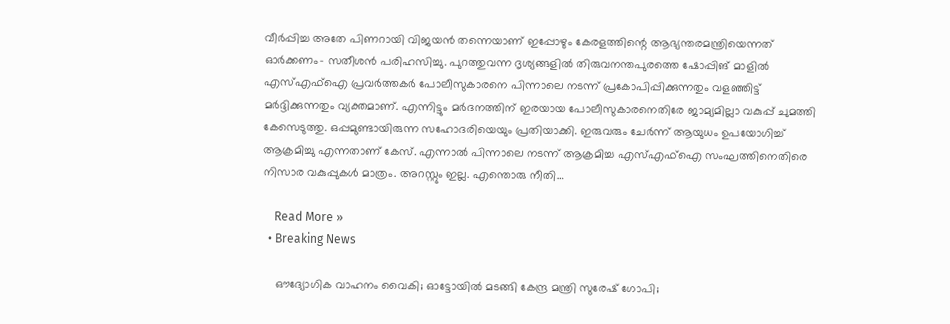വീർപ്പിച്ച അതേ പിണറായി വിജയൻ തന്നെയാണ് ഇപ്പോഴും കേരളത്തിന്റെ ആഭ്യന്തരമന്ത്രിയെന്നത് ഓർക്കണം- സതീശൻ പരിഹസിച്ചു. പുറത്തുവന്ന ദൃശ്യങ്ങളിൽ തിരുവനന്തപുരത്തെ ഷോപ്പിങ് മാളിൽ എസ്എഫ്ഐ പ്രവർത്തകർ പോലീസുകാരനെ പിന്നാലെ നടന്ന് പ്രകോപിപ്പിക്കുന്നതും വളഞ്ഞിട്ട് മർദ്ദിക്കുന്നതും വ്യക്തമാണ്. എന്നിട്ടും മർദനത്തിന് ഇരയായ പോലീസുകാരനെതിരേ ജാമ്യമില്ലാ വകുപ്പ് ചുമത്തി കേസെടുത്തു. ഒപ്പമുണ്ടായിരുന്ന സഹോദരിയെയും പ്രതിയാക്കി. ഇരുവരും ചേർന്ന് ആയുധം ഉപയോഗിച്ച് ആക്രമിച്ചു എന്നതാണ് കേസ്. എന്നാൽ പിന്നാലെ നടന്ന് ആക്രമിച്ച എസ്എഫ്ഐ സംഘത്തിനെതിരെ നിസാര വകുപ്പുകൾ മാത്രം. അറസ്റ്റും ഇല്ല. എന്തൊരു നീതി…

    Read More »
  • Breaking News

    ഔദ്യോഗിക വാഹനം വൈകി; ഓട്ടോയില്‍ മടങ്ങി കേന്ദ്ര മന്ത്രി സുരേഷ് ഗോപി;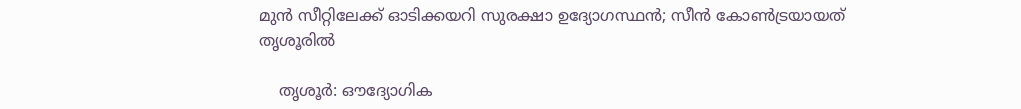മുന്‍ സീറ്റിലേക്ക് ഓടിക്കയറി സുരക്ഷാ ഉദ്യോഗസ്ഥന്‍; സീന്‍ കോണ്‍ട്രയായത് തൃശൂരില്‍

    തൃശൂര്‍: ഔദ്യോഗിക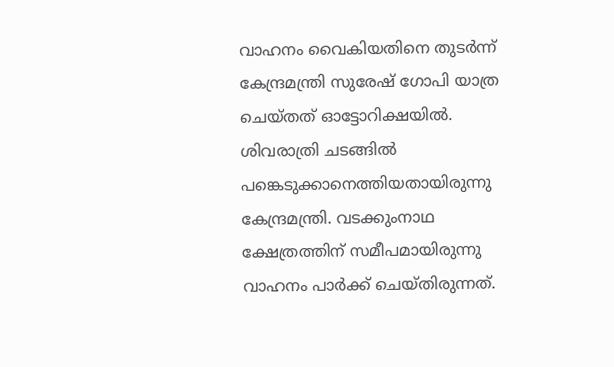വാഹനം വൈകിയതിനെ തുടര്‍ന്ന് കേന്ദ്രമന്ത്രി സുരേഷ് ഗോപി യാത്ര ചെയ്തത് ഓട്ടോറിക്ഷയില്‍. ശിവരാത്രി ചടങ്ങില്‍ പങ്കെടുക്കാനെത്തിയതായിരുന്നു കേന്ദ്രമന്ത്രി. വടക്കുംനാഥ ക്ഷേത്രത്തിന് സമീപമായിരുന്നു വാഹനം പാര്‍ക്ക് ചെയ്തിരുന്നത്.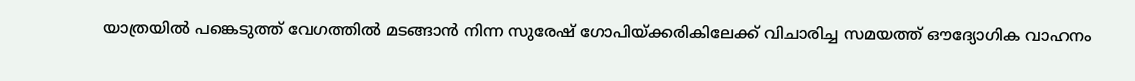യാത്രയില്‍ പങ്കെടുത്ത് വേഗത്തില്‍ മടങ്ങാന്‍ നിന്ന സുരേഷ് ഗോപിയ്ക്കരികിലേക്ക് വിചാരിച്ച സമയത്ത് ഔദ്യോഗിക വാഹനം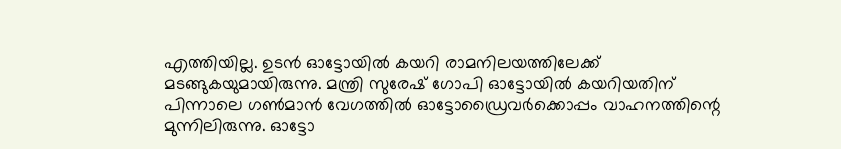എത്തിയില്ല. ഉടന്‍ ഓട്ടോയില്‍ കയറി രാമനിലയത്തിലേക്ക് മടങ്ങുകയുമായിരുന്നു. മന്ത്രി സുരേഷ് ഗോപി ഓട്ടോയില്‍ കയറിയതിന് പിന്നാലെ ഗണ്‍മാന്‍ വേഗത്തില്‍ ഓട്ടോഡ്രൈവര്‍ക്കൊപ്പം വാഹനത്തിന്റെ മുന്നിലിരുന്നു. ഓട്ടോ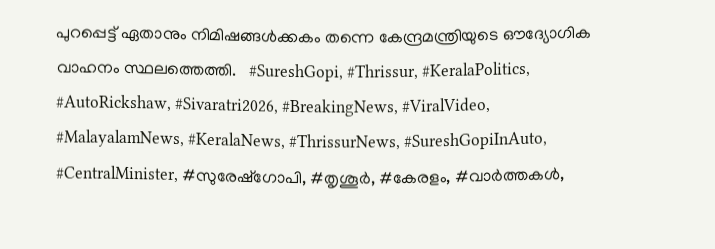പുറപ്പെട്ട് ഏതാനും നിമിഷങ്ങള്‍ക്കകം തന്നെ കേന്ദ്രമന്ത്രിയുടെ ഔദ്യോഗിക വാഹനം സ്ഥലത്തെത്തി.   #SureshGopi, #Thrissur, #KeralaPolitics, #AutoRickshaw, #Sivaratri2026, #BreakingNews, #ViralVideo, #MalayalamNews, #KeralaNews, #ThrissurNews, #SureshGopiInAuto, #CentralMinister, #സുരേഷ്ഗോപി, #തൃശൂർ, #കേരളം, #വാർത്തകൾ,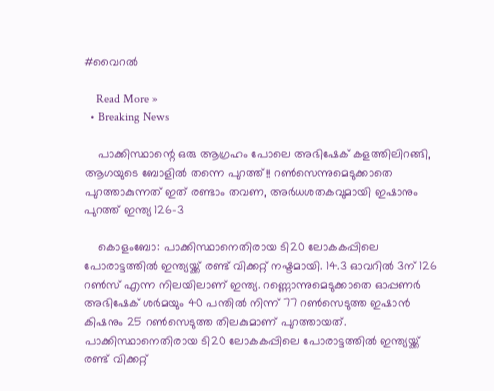#വൈറൽ

    Read More »
  • Breaking News

    പാക്കിസ്ഥാന്റെ ഒരു ആഗ്രഹം പോലെ അഭിഷേക് കളത്തിലിറങ്ങി, ആഗയുടെ ബോളിൽ തന്നെ പുറത്ത്!! റൺസെന്നുമെടുക്കാതെ പുറത്താകുന്നത് ഇത് രണ്ടാം തവണ, അർധശതകവുമായി ഇഷാനും പുറത്ത് ഇന്ത്യ 126-3

    കൊളംബോ: പാക്കിസ്ഥാനെതിരായ ടി20 ലോകകപ്പിലെ പോരാട്ടത്തിൽ ഇന്ത്യയ്ക്ക് രണ്ട് വിക്കറ്റ് നഷ്ടമായി. 14.3 ഓവറിൽ 3ന് 126 റൺസ് എന്ന നിലയിലാണ് ഇന്ത്യ. റണ്ണൊന്നുമെടുക്കാതെ ഓപ്പണർ അഭിഷേക് ശർമയും 40 പന്തിൽ നിന്ന് 77 റൺസെടുത്ത ഇഷാൻ കിഷനും 25 റൺസെടുത്ത തിലകുമാണ് പുറത്തായത്. പാക്കിസ്ഥാനെതിരായ ടി20 ലോകകപ്പിലെ പോരാട്ടത്തിൽ ഇന്ത്യയ്ക്ക് രണ്ട് വിക്കറ്റ്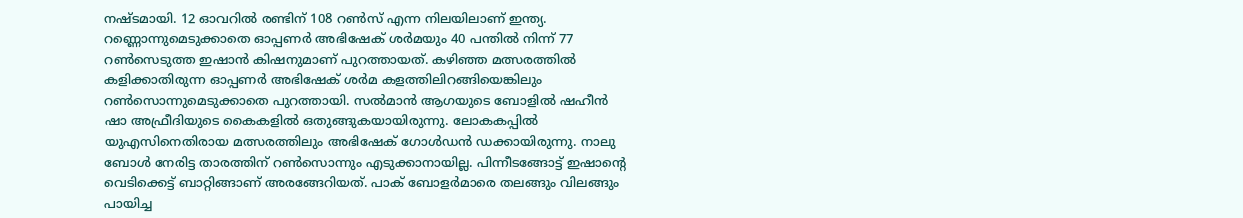നഷ്ടമായി. 12 ഓവറിൽ രണ്ടിന് 108 റൺസ് എന്ന നിലയിലാണ് ഇന്ത്യ. റണ്ണൊന്നുമെടുക്കാതെ ഓപ്പണർ അഭിഷേക് ശർമയും 40 പന്തിൽ നിന്ന് 77 റൺസെടുത്ത ഇഷാൻ കിഷനുമാണ് പുറത്തായത്. കഴിഞ്ഞ മത്സരത്തിൽ കളിക്കാതിരുന്ന ഓപ്പണർ അഭിഷേക് ശർമ കളത്തിലിറങ്ങിയെങ്കിലും റൺസൊന്നുമെടുക്കാതെ പുറത്തായി. സൽമാൻ ആഗയുടെ ബോളിൽ ഷഹീൻ ഷാ അഫ്രീദിയുടെ കൈകളിൽ ഒതുങ്ങുകയായിരുന്നു. ലോകകപ്പിൽ യുഎസിനെതിരായ മത്സരത്തിലും അഭിഷേക് ഗോൾഡൻ ഡക്കായിരുന്നു. നാലു ബോൾ നേരിട്ട താരത്തിന് റൺസൊന്നും എടുക്കാനായില്ല. പിന്നീടങ്ങോട്ട് ഇഷാന്റെ വെടിക്കെട്ട് ബാറ്റിങ്ങാണ് അരങ്ങേറിയത്. പാക് ബോളർമാരെ തലങ്ങും വിലങ്ങും പായിച്ച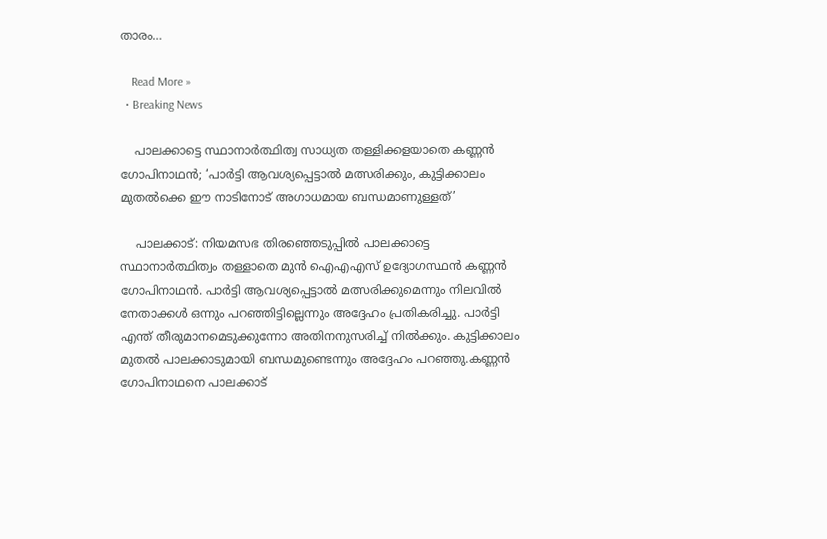താരം…

    Read More »
  • Breaking News

    പാലക്കാട്ടെ സ്ഥാനാർത്ഥിത്വ സാധ്യത തള്ളിക്കളയാതെ കണ്ണൻ ഗോപിനാഥൻ; ‘പാർട്ടി ആവശ്യപ്പെട്ടാൽ മത്സരിക്കും, കുട്ടിക്കാലം മുതൽക്കെ ഈ നാടിനോട് അഗാധമായ ബന്ധമാണുള്ളത്’

    പാലക്കാട്: നിയമസഭ തിരഞ്ഞെടുപ്പിൽ പാലക്കാട്ടെ സ്ഥാനാർത്ഥിത്വം തള്ളാതെ മുൻ ഐഎഎസ് ഉദ്യോഗസ്ഥൻ കണ്ണൻ ഗോപിനാഥൻ. പാർട്ടി ആവശ്യപ്പെട്ടാൽ മത്സരിക്കുമെന്നും നിലവിൽ നേതാക്കൾ ഒന്നും പറഞ്ഞിട്ടില്ലെന്നും അദ്ദേഹം പ്രതികരിച്ചു. പാർട്ടി എന്ത് തീരുമാനമെടുക്കുന്നോ അതിനനുസരിച്ച് നിൽക്കും. കുട്ടിക്കാലം മുതൽ പാലക്കാടുമായി ബന്ധമുണ്ടെന്നും അദ്ദേഹം പറഞ്ഞു.കണ്ണൻ ഗോപിനാഥനെ പാലക്കാട്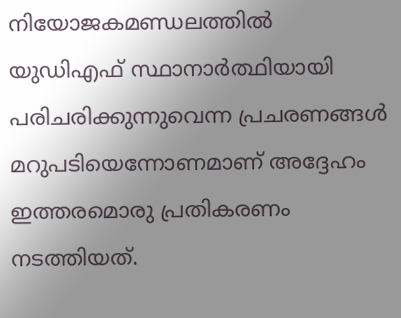നിയോജകമണ്ഡലത്തിൽ യുഡിഎഫ് സ്ഥാനാർത്ഥിയായി പരിചരിക്കുന്നുവെന്ന പ്രചരണങ്ങൾ മറുപടിയെന്നോണമാണ് അദ്ദേഹം ഇത്തരമൊരു പ്രതികരണം നടത്തിയത്.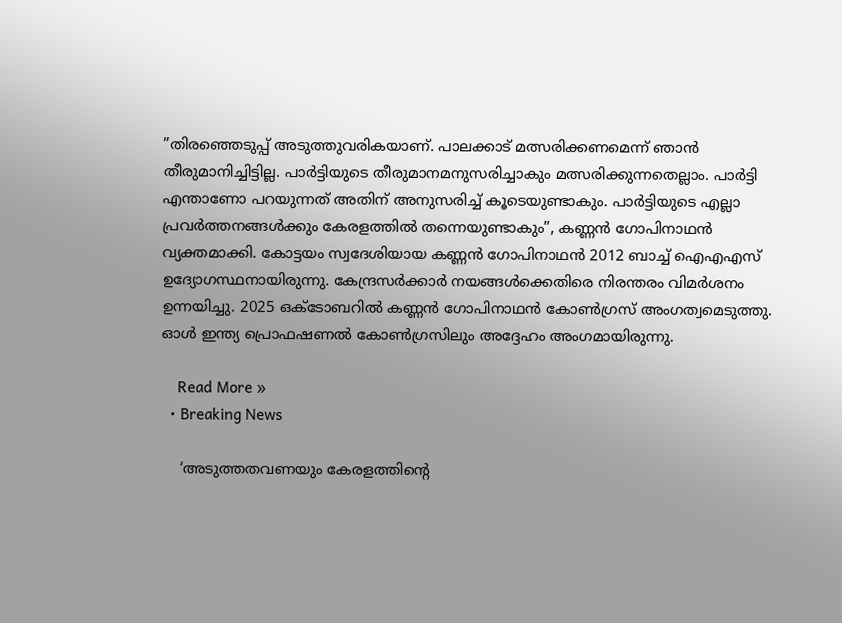”തിരഞ്ഞെടുപ്പ് അടുത്തുവരികയാണ്. പാലക്കാട് മത്സരിക്കണമെന്ന് ഞാൻ തീരുമാനിച്ചിട്ടില്ല. പാർട്ടിയുടെ തീരുമാനമനുസരിച്ചാകും മത്സരിക്കുന്നതെല്ലാം. പാർട്ടി എന്താണോ പറയുന്നത് അതിന് അനുസരിച്ച് കൂടെയുണ്ടാകും. പാർട്ടിയുടെ എല്ലാ പ്രവർത്തനങ്ങൾക്കും കേരളത്തിൽ തന്നെയുണ്ടാകും”, കണ്ണൻ ഗോപിനാഥൻ വ്യക്തമാക്കി. കോട്ടയം സ്വദേശിയായ കണ്ണൻ ഗോപിനാഥൻ 2012 ബാച്ച് ഐഎഎസ് ഉദ്യോഗസ്ഥനായിരുന്നു. കേന്ദ്രസർക്കാർ നയങ്ങൾക്കെതിരെ നിരന്തരം വിമർശനം ഉന്നയിച്ചു. 2025 ഒക്ടോബറിൽ കണ്ണൻ ഗോപിനാഥൻ കോൺഗ്രസ് അംഗത്വമെടുത്തു. ഓൾ ഇന്ത്യ പ്രൊഫഷണൽ കോൺഗ്രസിലും അദ്ദേഹം അംഗമായിരുന്നു.

    Read More »
  • Breaking News

    ‘അടുത്തതവണയും കേരളത്തിന്റെ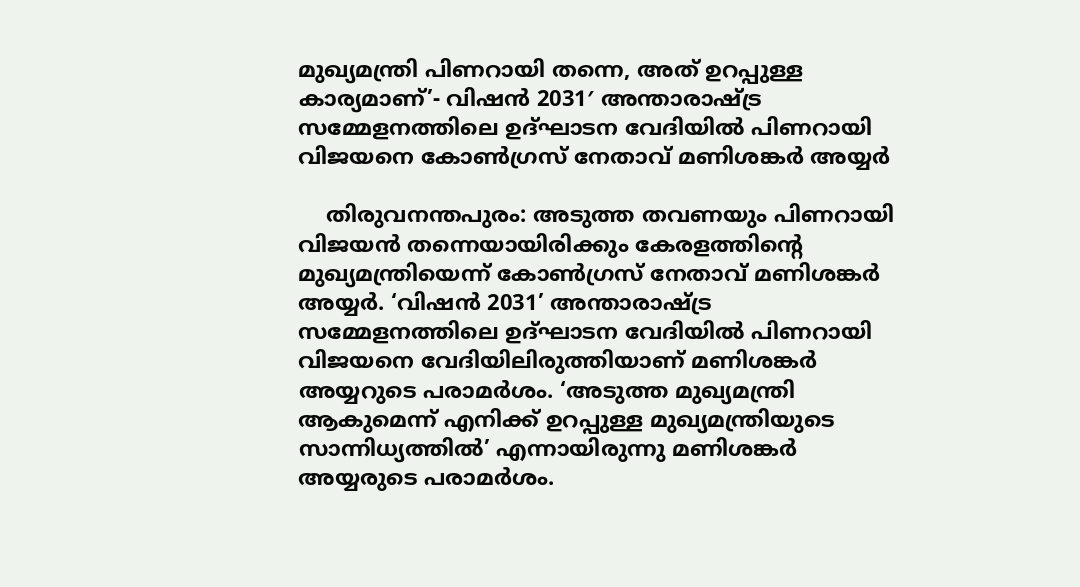മുഖ്യമന്ത്രി പിണറായി തന്നെ, അത് ഉറപ്പുള്ള കാര്യമാണ്’- വിഷൻ 2031′ അന്താരാഷ്ട്ര സമ്മേളനത്തിലെ ഉദ്ഘാടന വേദിയിൽ പിണറായി വിജയനെ കോൺഗ്രസ് നേതാവ് മണിശങ്കർ അയ്യർ

    തിരുവനന്തപുരം: അടുത്ത തവണയും പിണറായി വിജയൻ തന്നെയായിരിക്കും കേരളത്തിന്റെ മുഖ്യമന്ത്രിയെന്ന് കോൺഗ്രസ് നേതാവ് മണിശങ്കർ അയ്യർ. ‘വിഷൻ 2031’ അന്താരാഷ്ട്ര സമ്മേളനത്തിലെ ഉദ്ഘാടന വേദിയിൽ പിണറായി വിജയനെ വേദിയിലിരുത്തിയാണ് മണിശങ്കർ അയ്യറുടെ പരാമർശം. ‘അടുത്ത മുഖ്യമന്ത്രി ആകുമെന്ന് എനിക്ക് ഉറപ്പുള്ള മുഖ്യമന്ത്രിയുടെ സാന്നിധ്യത്തിൽ’ എന്നായിരുന്നു മണിശങ്കർ അയ്യരുടെ പരാമർശം.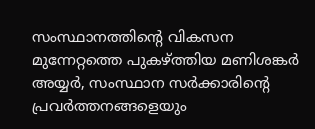സംസ്ഥാനത്തിന്റെ വികസന മുന്നേറ്റത്തെ പുകഴ്ത്തിയ മണിശങ്കർ അയ്യർ, സംസ്ഥാന സർക്കാരിന്റെ പ്രവർത്തനങ്ങളെയും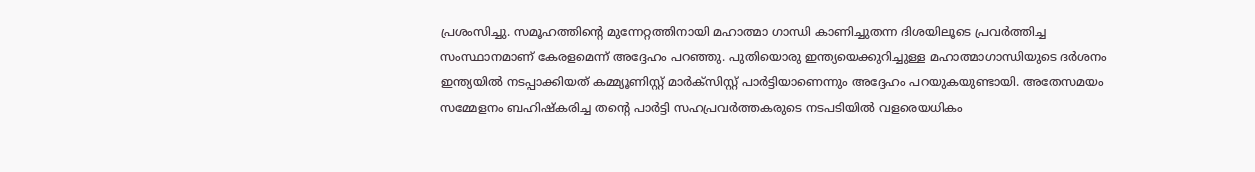പ്രശംസിച്ചു. സമൂഹത്തിന്റെ മുന്നേറ്റത്തിനായി മഹാത്മാ ഗാന്ധി കാണിച്ചുതന്ന ദിശയിലൂടെ പ്രവർത്തിച്ച സംസ്ഥാനമാണ് കേരളമെന്ന് അദ്ദേഹം പറഞ്ഞു. പുതിയൊരു ഇന്ത്യയെക്കുറിച്ചുള്ള മഹാത്മാഗാന്ധിയുടെ ദർശനം ഇന്ത്യയിൽ നടപ്പാക്കിയത് കമ്മ്യൂണിസ്റ്റ് മാർക്‌സിസ്റ്റ് പാർട്ടിയാണെന്നും അദ്ദേഹം പറയുകയുണ്ടായി. അതേസമയം സമ്മേളനം ബഹിഷ്‌കരിച്ച തന്റെ പാർട്ടി സഹപ്രവർത്തകരുടെ നടപടിയിൽ വളരെയധികം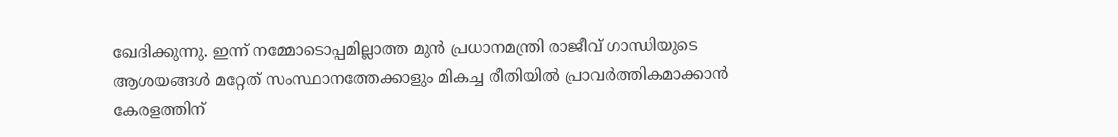ഖേദിക്കുന്നു. ഇന്ന് നമ്മോടൊപ്പമില്ലാത്ത മുൻ പ്രധാനമന്ത്രി രാജീവ് ഗാന്ധിയുടെ ആശയങ്ങൾ മറ്റേത് സംസ്ഥാനത്തേക്കാളും മികച്ച രീതിയിൽ പ്രാവർത്തികമാക്കാൻ കേരളത്തിന്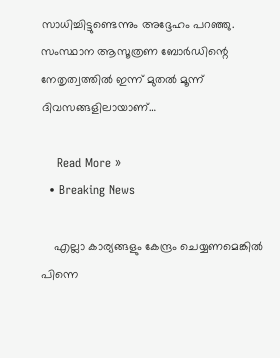സാധിച്ചിട്ടുണ്ടെന്നും അദ്ദേഹം പറഞ്ഞു. സംസ്ഥാന ആസൂത്രണ ബോർഡിന്റെ നേതൃത്വത്തിൽ ഇന്ന് മുതൽ മൂന്ന് ദിവസങ്ങളിലായാണ്…

    Read More »
  • Breaking News

    എല്ലാ കാര്യങ്ങളും കേന്ദ്രം ചെയ്യണമെങ്കിൽ പിന്നെ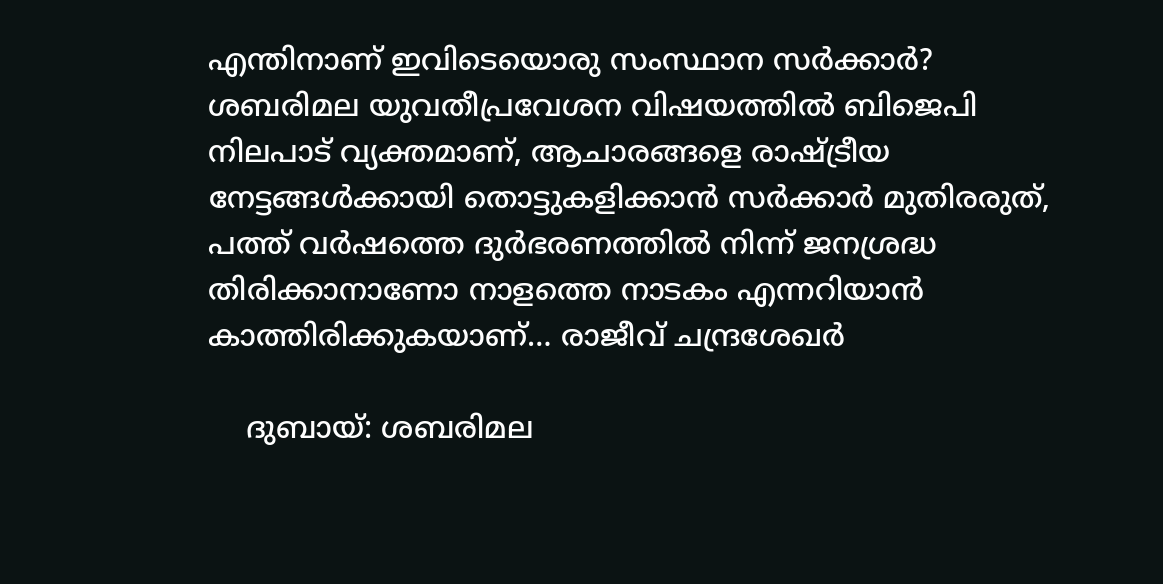എന്തിനാണ് ഇവിടെയൊരു സംസ്ഥാന സർക്കാർ? ശബരിമല യുവതീപ്രവേശന വിഷയത്തിൽ ബിജെപി നിലപാട് വ്യക്തമാണ്, ആചാരങ്ങളെ രാഷ്ട്രീയ നേട്ടങ്ങൾക്കായി തൊട്ടുകളിക്കാൻ സർക്കാർ മുതിരരുത്, പത്ത് വർഷത്തെ ദുർഭരണത്തിൽ നിന്ന് ജനശ്രദ്ധ തിരിക്കാനാണോ നാളത്തെ നാടകം എന്നറിയാൻ കാത്തിരിക്കുകയാണ്… രാജീവ് ചന്ദ്രശേഖർ

    ദുബായ്: ശബരിമല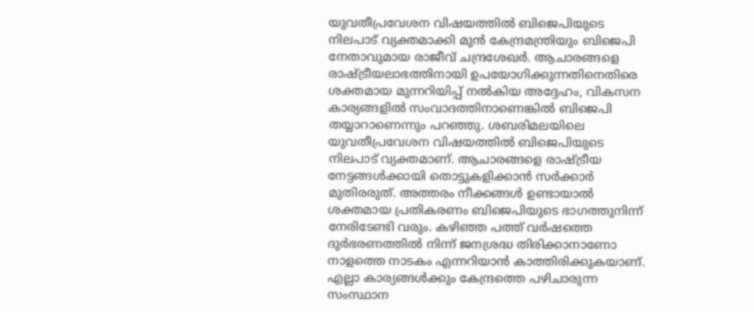യുവതീപ്രവേശന വിഷയത്തിൽ ബിജെപിയുടെ നിലപാട് വ്യക്തമാക്കി മുൻ കേന്ദ്രമന്ത്രിയും ബിജെപി നേതാവുമായ രാജീവ് ചന്ദ്രശേഖർ. ആചാരങ്ങളെ രാഷ്ട്രീയലാഭത്തിനായി ഉപയോഗിക്കുന്നതിനെതിരെ ശക്തമായ മുന്നറിയിപ്പ് നൽകിയ അദ്ദേഹം, വികസന കാര്യങ്ങളിൽ സംവാദത്തിനാണെങ്കിൽ ബിജെപി തയ്യാറാണെന്നും പറഞ്ഞു. ശബരിമലയിലെ യുവതീപ്രവേശന വിഷയത്തിൽ ബിജെപിയുടെ നിലപാട് വ്യക്തമാണ്. ആചാരങ്ങളെ രാഷ്ട്രീയ നേട്ടങ്ങൾക്കായി തൊട്ടുകളിക്കാൻ സർക്കാർ മുതിരരുത്. അത്തരം നീക്കങ്ങൾ ഉണ്ടായാൽ ശക്തമായ പ്രതികരണം ബിജെപിയുടെ ഭാഗത്തുനിന്ന് നേരിടേണ്ടി വരും. കഴിഞ്ഞ പത്ത് വർഷത്തെ ദുർഭരണത്തിൽ നിന്ന് ജനശ്രദ്ധ തിരിക്കാനാണോ നാളത്തെ നാടകം എന്നറിയാൻ കാത്തിരിക്കുകയാണ്. എല്ലാ കാര്യങ്ങൾക്കും കേന്ദ്രത്തെ പഴിചാരുന്ന സംസ്ഥാന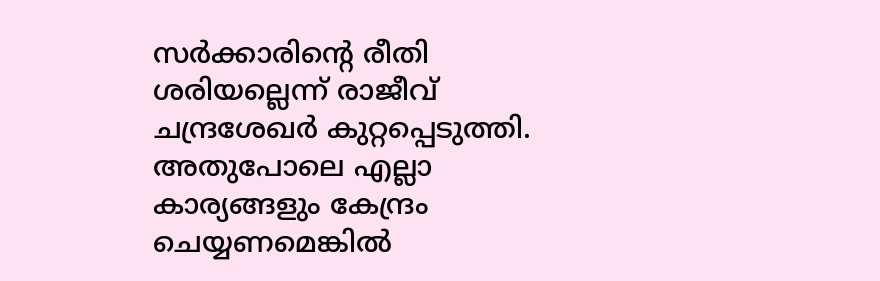സർക്കാരിന്റെ രീതി ശരിയല്ലെന്ന് രാജീവ് ചന്ദ്രശേഖർ കുറ്റപ്പെടുത്തി. അതുപോലെ എല്ലാ കാര്യങ്ങളും കേന്ദ്രം ചെയ്യണമെങ്കിൽ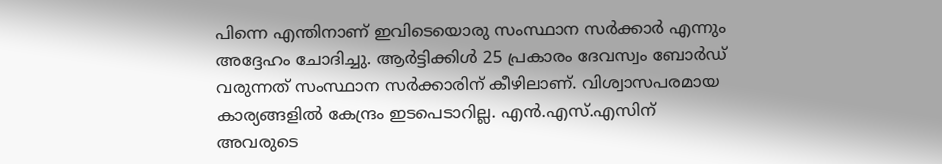പിന്നെ എന്തിനാണ് ഇവിടെയൊരു സംസ്ഥാന സർക്കാർ എന്നും അദ്ദേഹം ചോദിച്ചു. ആർട്ടിക്കിൾ 25 പ്രകാരം ദേവസ്വം ബോർഡ് വരുന്നത് സംസ്ഥാന സർക്കാരിന് കീഴിലാണ്. വിശ്വാസപരമായ കാര്യങ്ങളിൽ കേന്ദ്രം ഇടപെടാറില്ല. എൻ.എസ്.എസിന് അവരുടെ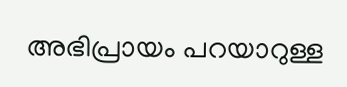അഭിപ്രായം പറയാറുള്ള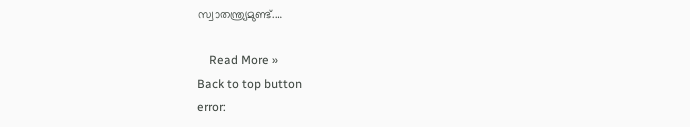സ്വാതന്ത്ര്യമുണ്ട്.…

    Read More »
Back to top button
error: